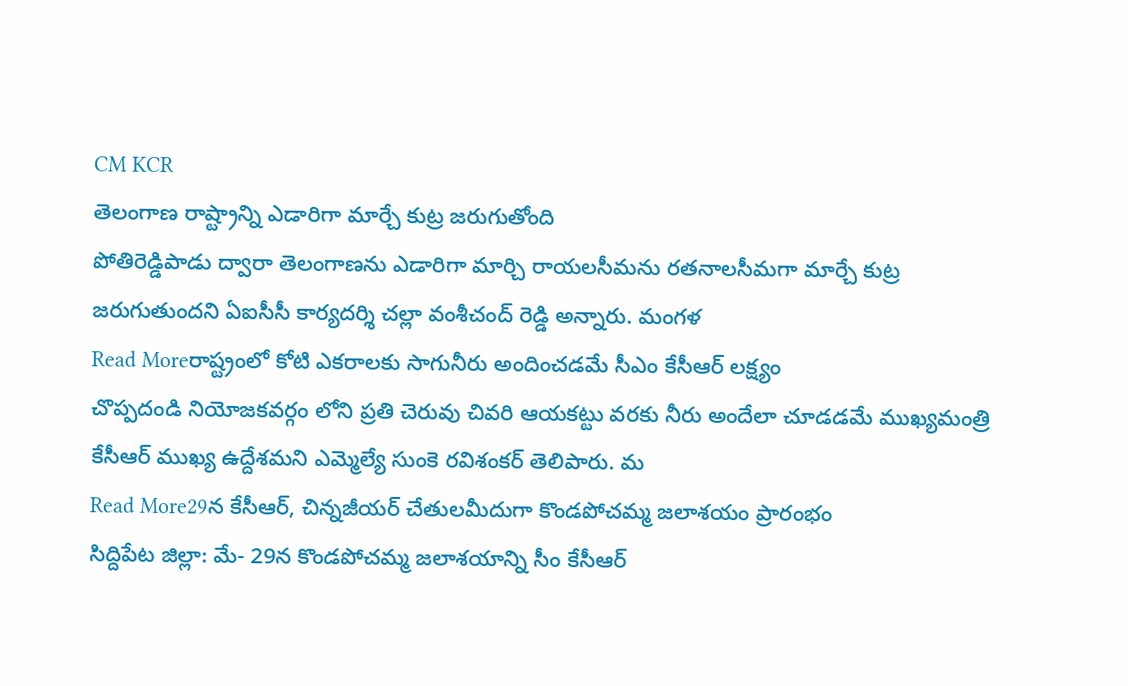CM KCR
తెలంగాణ రాష్ట్రాన్ని ఎడారిగా మార్చే కుట్ర జరుగుతోంది
పోతిరెడ్డిపాడు ద్వారా తెలంగాణను ఎడారిగా మార్చి రాయలసీమను రతనాలసీమగా మార్చే కుట్ర జరుగుతుందని ఏఐసీసీ కార్యదర్శి చల్లా వంశీచంద్ రెడ్డి అన్నారు. మంగళ
Read Moreరాష్ట్రంలో కోటి ఎకరాలకు సాగునీరు అందించడమే సీఎం కేసీఆర్ లక్ష్యం
చొప్పదండి నియోజకవర్గం లోని ప్రతి చెరువు చివరి ఆయకట్టు వరకు నీరు అందేలా చూడడమే ముఖ్యమంత్రి కేసీఆర్ ముఖ్య ఉద్దేశమని ఎమ్మెల్యే సుంకె రవిశంకర్ తెలిపారు. మ
Read More29న కేసీఆర్, చిన్నజీయర్ చేతులమీదుగా కొండపోచమ్మ జలాశయం ప్రారంభం
సిద్దిపేట జిల్లా: మే- 29న కొండపోచమ్మ జలాశయాన్ని సీం కేసీఆర్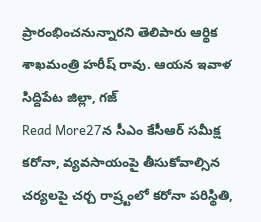ప్రారంభించనున్నారని తెలిపారు ఆర్థిక శాఖమంత్రి హరీష్ రావు. ఆయన ఇవాళ సిద్దిపేట జిల్లా, గజ్
Read More27న సీఎం కేసీఆర్ సమీక్ష
కరోనా, వ్యవసాయంపై తీసుకోవాల్సిన చర్యలపై చర్చ రాష్ర్టంలో కరోనా పరిస్థితి,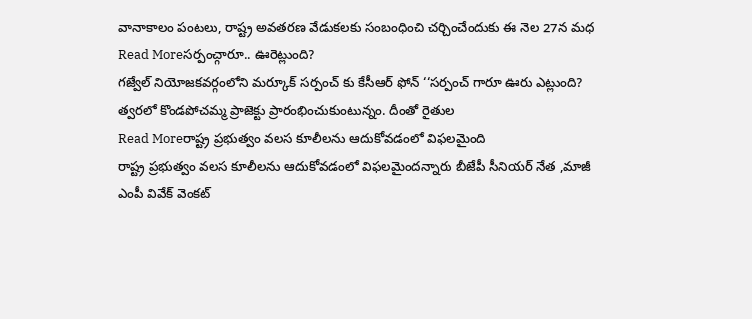వానాకాలం పంటలు, రాష్ట్ర అవతరణ వేడుకలకు సంబంధించి చర్చించేందుకు ఈ నెల 27న మధ
Read Moreసర్పంచ్గారూ.. ఊరెట్లుంది?
గజ్వేల్ నియోజకవర్గంలోని మర్కూక్ సర్పంచ్ కు కేసీఆర్ ఫోన్ ‘‘సర్పంచ్ గారూ ఊరు ఎట్లుంది? త్వరలో కొండపోచమ్మ ప్రాజెక్టు ప్రారంభించుకుంటున్నం. దీంతో రైతుల
Read Moreరాష్ట్ర ప్రభుత్వం వలస కూలీలను ఆదుకోవడంలో విఫలమైంది
రాష్ట్ర ప్రభుత్వం వలస కూలీలను ఆదుకోవడంలో విఫలమైందన్నారు బీజేపీ సీనియర్ నేత ,మాజీ ఎంపీ వివేక్ వెంకట్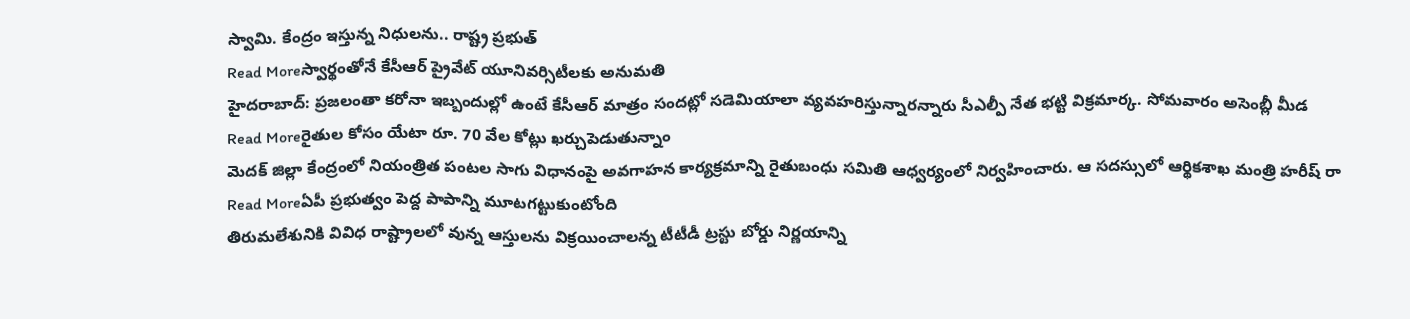స్వామి. కేంద్రం ఇస్తున్న నిధులను.. రాష్ట్ర ప్రభుత్
Read Moreస్వార్థంతోనే కేసీఆర్ ప్రైవేట్ యూనివర్సిటీలకు అనుమతి
హైదరాబాద్: ప్రజలంతా కరోనా ఇబ్బందుల్లో ఉంటే కేసీఆర్ మాత్రం సందట్లో సడెమియాలా వ్యవహరిస్తున్నారన్నారు సీఎల్పీ నేత భట్టి విక్రమార్క. సోమవారం అసెంబ్లీ మీడ
Read Moreరైతుల కోసం యేటా రూ. 70 వేల కోట్లు ఖర్చుపెడుతున్నాం
మెదక్ జిల్లా కేంద్రంలో నియంత్రిత పంటల సాగు విధానంపై అవగాహన కార్యక్రమాన్ని రైతుబంధు సమితి ఆధ్వర్యంలో నిర్వహించారు. ఆ సదస్సులో ఆర్థికశాఖ మంత్రి హరీష్ రా
Read Moreఏపీ ప్రభుత్వం పెద్ద పాపాన్ని మూటగట్టుకుంటోంది
తిరుమలేశునికి వివిధ రాష్ట్రాలలో వున్న ఆస్తులను విక్రయించాలన్న టీటీడీ ట్రస్టు బోర్డు నిర్ణయాన్ని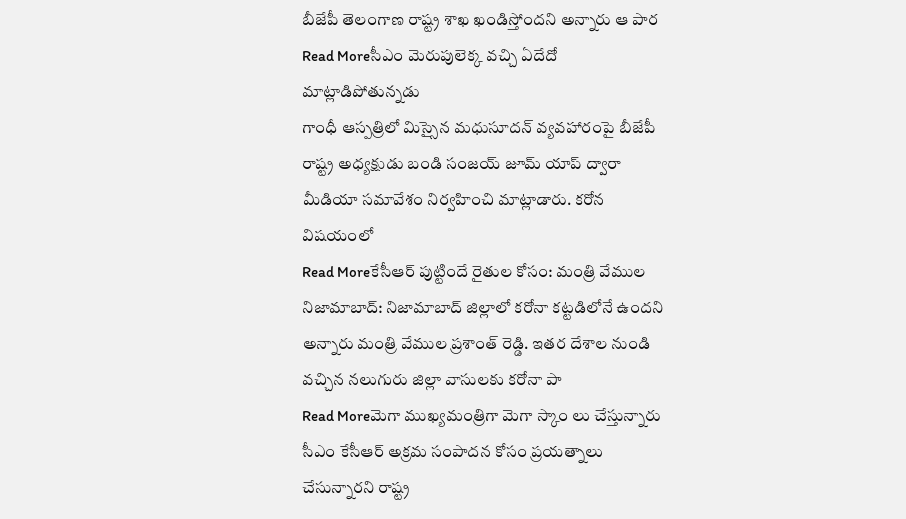బీజేపీ తెలంగాణ రాష్ట్ర శాఖ ఖండిస్తోందని అన్నారు ఆ పార
Read Moreసీఎం మెరుపులెక్క వచ్చి ఏదేదో మాట్లాడిపోతున్నడు
గాంధీ ఆస్పత్రిలో మిస్సైన మధుసూదన్ వ్యవహారంపై బీజేపీ రాష్ట్ర అధ్యక్షుడు బండి సంజయ్ జూమ్ యాప్ ద్వారా మీడియా సమావేశం నిర్వహించి మాట్లాడారు. కరోన విషయంలో
Read Moreకేసీఆర్ పుట్టిందే రైతుల కోసం: మంత్రి వేముల
నిజామాబాద్: నిజామాబాద్ జిల్లాలో కరోనా కట్టడిలోనే ఉందని అన్నారు మంత్రి వేముల ప్రశాంత్ రెడ్డి. ఇతర దేశాల నుండి వచ్చిన నలుగురు జిల్లా వాసులకు కరోనా పా
Read Moreమెగా ముఖ్యమంత్రిగా మెగా స్కాం లు చేస్తున్నారు
సీఎం కేసీఆర్ అక్రమ సంపాదన కోసం ప్రయత్నాలు చేసున్నారని రాష్ట్ర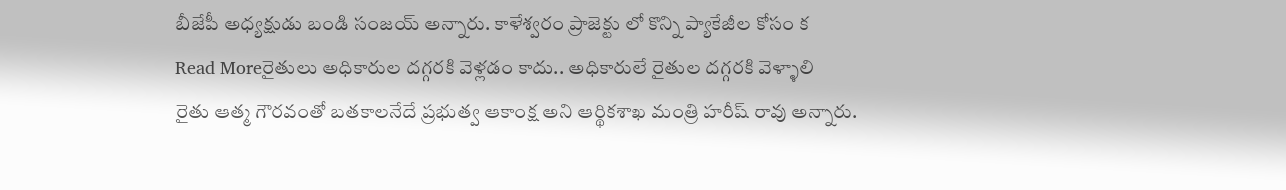బీజేపీ అధ్యక్షుడు బండి సంజయ్ అన్నారు. కాళేశ్వరం ప్రాజెక్టు లో కొన్ని ప్యాకేజీల కోసం క
Read Moreరైతులు అధికారుల దగ్గరకి వెళ్లడం కాదు.. అధికారులే రైతుల దగ్గరకి వెళ్ళాలి
రైతు ఆత్మ గౌరవంతో బతకాలనేదే ప్రభుత్వ ఆకాంక్ష అని ఆర్థికశాఖ మంత్రి హరీష్ రావు అన్నారు.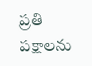ప్రతి పక్షాలను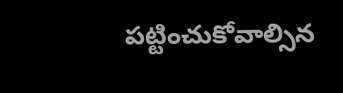పట్టించుకోవాల్సిన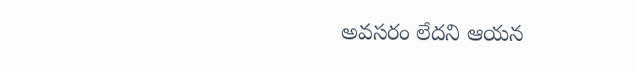అవసరం లేదని ఆయన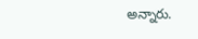అన్నారు.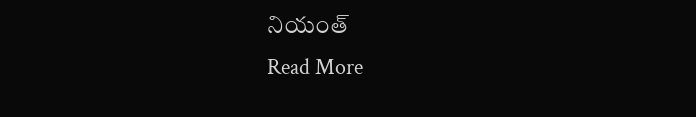నియంత్
Read More